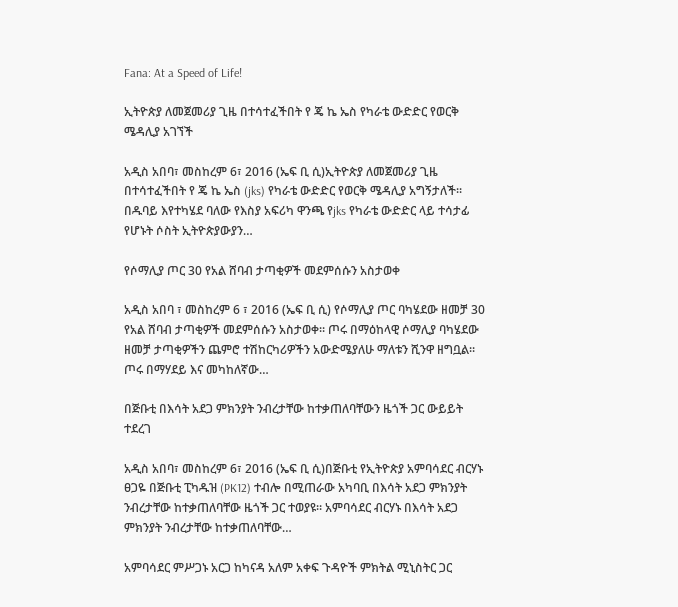Fana: At a Speed of Life!

ኢትዮጵያ ለመጀመሪያ ጊዜ በተሳተፈችበት የ ጄ ኬ ኤስ የካራቴ ውድድር የወርቅ ሜዳሊያ አገኘች

አዲስ አበባ፣ መስከረም 6፣ 2016 (ኤፍ ቢ ሲ)ኢትዮጵያ ለመጀመሪያ ጊዜ በተሳተፈችበት የ ጄ ኬ ኤስ (jks) የካራቴ ውድድር የወርቅ ሜዳሊያ አግኝታለች፡፡ በዱባይ እየተካሄደ ባለው የእስያ አፍሪካ ዋንጫ የjks የካራቴ ውድድር ላይ ተሳታፊ የሆኑት ሶስት ኢትዮጵያውያን…

የሶማሊያ ጦር 30 የአል ሸባብ ታጣቂዎች መደምሰሱን አስታወቀ

አዲስ አበባ ፣ መስከረም 6 ፣ 2016 (ኤፍ ቢ ሲ) የሶማሊያ ጦር ባካሄደው ዘመቻ 30 የአል ሸባብ ታጣቂዎች መደምሰሱን አስታወቀ። ጦሩ በማዕከላዊ ሶማሊያ ባካሄደው ዘመቻ ታጣቂዎችን ጨምሮ ተሽከርካሪዎችን አውድሜያለሁ ማለቱን ሺንዋ ዘግቧል። ጦሩ በማሃደይ እና መካከለኛው…

በጅቡቲ በእሳት አደጋ ምክንያት ንብረታቸው ከተቃጠለባቸውን ዜጎች ጋር ውይይት ተደረገ

አዲስ አበባ፣ መስከረም 6፣ 2016 (ኤፍ ቢ ሲ)በጅቡቲ የኢትዮጵያ አምባሳደር ብርሃኑ ፀጋዬ በጅቡቲ ፒካዱዝ (PK12) ተብሎ በሚጠራው አካባቢ በእሳት አደጋ ምክንያት ንብረታቸው ከተቃጠለባቸው ዜጎች ጋር ተወያዩ። አምባሳደር ብርሃኑ በእሳት አደጋ ምክንያት ንብረታቸው ከተቃጠለባቸው…

አምባሳደር ምሥጋኑ አርጋ ከካናዳ አለም አቀፍ ጉዳዮች ምክትል ሚኒስትር ጋር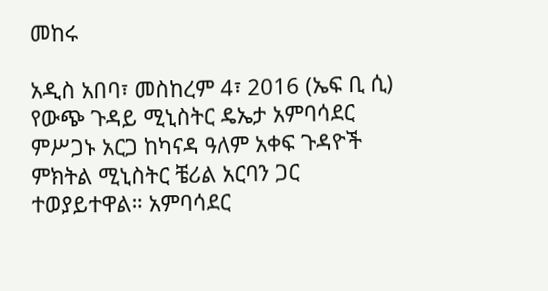መከሩ

አዲስ አበባ፣ መስከረም 4፣ 2016 (ኤፍ ቢ ሲ) የውጭ ጉዳይ ሚኒስትር ዴኤታ አምባሳደር ምሥጋኑ አርጋ ከካናዳ ዓለም አቀፍ ጉዳዮች ምክትል ሚኒስትር ቼሪል አርባን ጋር ተወያይተዋል። አምባሳደር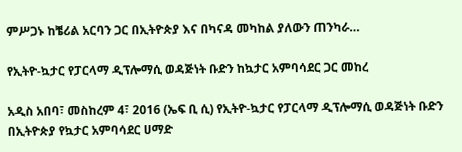ምሥጋኑ ከቼሪል አርባን ጋር በኢትዮጵያ እና በካናዳ መካከል ያለውን ጠንካራ…

የኢትዮ-ኳታር የፓርላማ ዲፕሎማሲ ወዳጅነት ቡድን ከኳታር አምባሳደር ጋር መከረ

አዲስ አበባ፣ መስከረም 4፣ 2016 (ኤፍ ቢ ሲ) የኢትዮ-ኳታር የፓርላማ ዲፕሎማሲ ወዳጅነት ቡድን በኢትዮጵያ የኳታር አምባሳደር ሀማድ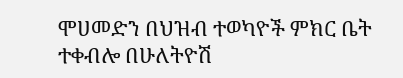ሞሀመድን በህዝብ ተወካዮች ምክር ቤት ተቀብሎ በሁለትዮሽ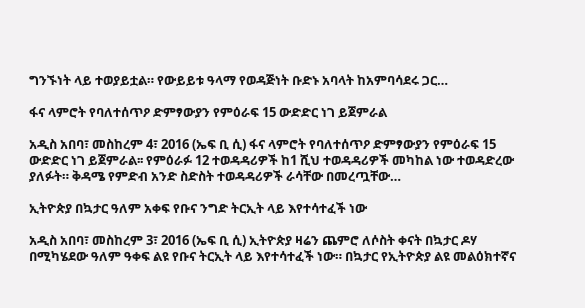ግንኙነት ላይ ተወያይቷል። የውይይቱ ዓላማ የወዳጅነት ቡድኑ አባላት ከአምባሳደሩ ጋር…

ፋና ላምሮት የባለተሰጥዖ ድምፃውያን የምዕራፍ 15 ውድድር ነገ ይጀምራል

አዲስ አበባ፣ መስከረም 4፣ 2016 (ኤፍ ቢ ሲ) ፋና ላምሮት የባለተሰጥዖ ድምፃውያን የምዕራፍ 15 ውድድር ነገ ይጀምራል፡፡ የምዕራፉ 12 ተወዳዳሪዎች ከ1 ሺህ ተወዳዳሪዎች መካከል ነው ተወዳድረው ያለፉት። ቅዳሜ የምድብ አንድ ስድስት ተወዳዳሪዎች ራሳቸው በመረጧቸው…

ኢትዮጵያ በኳታር ዓለም አቀፍ የቡና ንግድ ትርኢት ላይ እየተሳተፈች ነው

አዲስ አበባ፣ መስከረም 3፣ 2016 (ኤፍ ቢ ሲ) ኢትዮጵያ ዛሬን ጨምሮ ለሶስት ቀናት በኳታር ዶሃ በሚካሄደው ዓለም ዓቀፍ ልዩ የቡና ትርኢት ላይ እየተሳተፈች ነው። በኳታር የኢትዮጵያ ልዩ መልዕክተኛና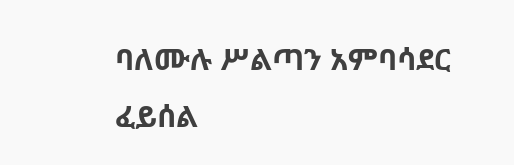ባለሙሉ ሥልጣን አምባሳደር ፈይሰል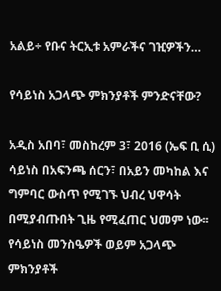አልይ÷ የቡና ትርኢቱ አምራችና ገዢዎችን…

የሳይነስ አጋላጭ ምክንያቶች ምንድናቸው?

አዲስ አበባ፣ መስከረም 3፣ 2016 (ኤፍ ቢ ሲ) ሳይነስ በአፍንጫ ሰርን፣ በአይን መካከል እና ግምባር ውስጥ የሚገኙ ህብረ ህዋሳት በሚያብጡበት ጊዜ የሚፈጠር ህመም ነው፡፡ የሳይነስ መንስዔዎች ወይም አጋላጭ  ምክንያቶች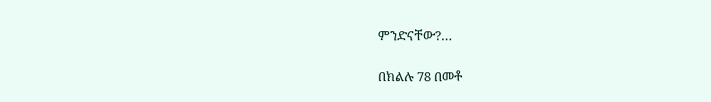ምንድናቸው?…

በክልሉ 78 በመቶ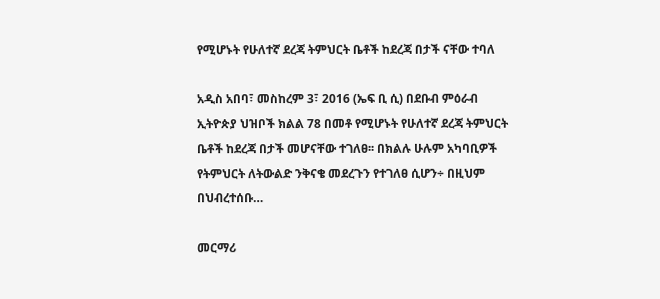የሚሆኑት የሁለተኛ ደረጃ ትምህርት ቤቶች ከደረጃ በታች ናቸው ተባለ

አዲስ አበባ፣ መስከረም 3፣ 2016 (ኤፍ ቢ ሲ) በደቡብ ምዕራብ ኢትዮጵያ ህዝቦች ክልል 78 በመቶ የሚሆኑት የሁለተኛ ደረጃ ትምህርት ቤቶች ከደረጃ በታች መሆናቸው ተገለፀ፡፡ በክልሉ ሁሉም አካባቢዎች የትምህርት ለትውልድ ንቅናቄ መደረጉን የተገለፀ ሲሆን÷ በዚህም በህብረተሰቡ…

መርማሪ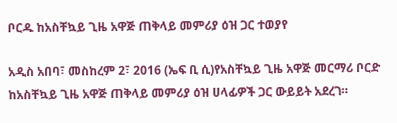ቦርዱ ከአስቸኳይ ጊዜ አዋጅ ጠቅላይ መምሪያ ዕዝ ጋር ተወያየ

አዲስ አበባ፣ መስከረም 2፣ 2016 (ኤፍ ቢ ሲ)የአስቸኳይ ጊዜ አዋጅ መርማሪ ቦርድ ከአስቸኳይ ጊዜ አዋጅ ጠቅላይ መምሪያ ዕዝ ሀላፊዎች ጋር ውይይት አደረገ።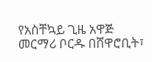የአስቸኳይ ጊዜ አዋጅ መርማሪ ቦርዱ በሸዋሮቢት፣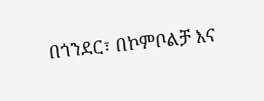በጎንደር፣ በኮምቦልቻ እና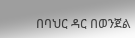በባህር ዳር በወንጀል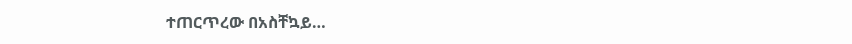ተጠርጥረው በአስቸኳይ…